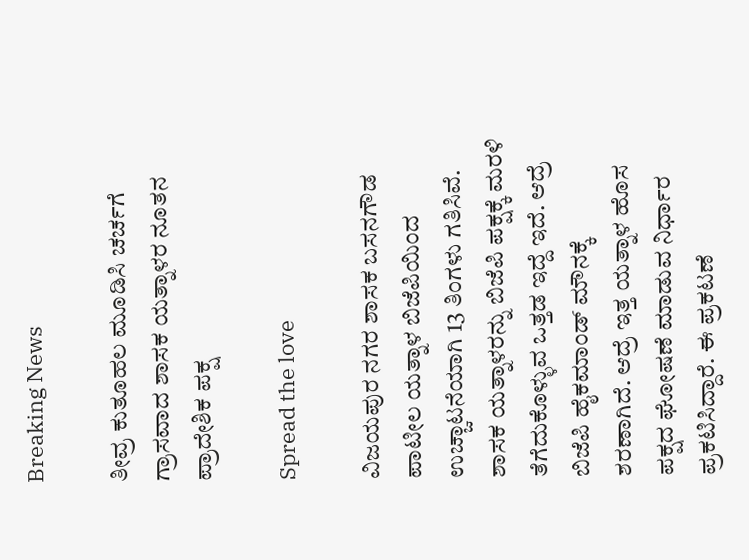Breaking News

ತೀವ್ರ ಕುತೂಹಲ ಮೂಡಿಸಿ ಚರ್ಚಗೆ ಗ್ರಾಸವಾದ ಶಾಸಕ ಯತ್ನಾಳರ ನೂತನ ಪ್ರಾದೇಶಿಕ ಪಕ್ಷ

Spread the love

ವಿಜಯಪುರ ನಗರ ಶಾಸಕ ಬಸನಗೌಡ ಪಾಟೀಲ ಯತ್ನಾಳ ಬಿಜೆಪಿಯಿಂದ ಉಚ್ಚಾಟನೆಯಾಗಿ‌ 13 ತಿಂಗಳು ಗತಿಸಿವೆ. ಶಾಸಕ ಯತ್ನಾಳರನ್ನು ಬಿಜೆಪಿ ಪಕ್ಷಕ್ಕೆ ಮರಳಿ ತೆಗೆದುಕೊಳ್ಳುವ ಒತ್ತಡ ಇದ್ದೆ ಇದೆ. ಆದ್ರೆ ಬಿಜೆಪಿ ಹೈಕಮಾಂಡ್ ಮೌನಕ್ಕೆ ಶರಣಾಗಿದೆ. ಆದ್ರೆ ಇತ್ತ ಯತ್ನಾಳ ಹೊಸ ಪಕ್ಷದ ಘೋಷಣೆ ಮಾಡುವ ನಿರ್ಧಾರ ಪ್ರಕಟಿಸಿದ್ದಾರೆ. ಈ ಪ್ರಕಟಣೆ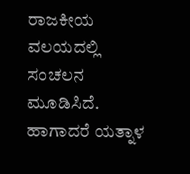ರಾಜಕೀಯ ವಲಯದಲ್ಲಿ ಸಂಚಲನ ಮೂಡಿಸಿದೆ. ಹಾಗಾದರೆ ಯತ್ನಾಳ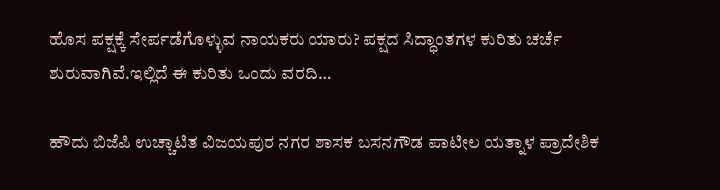ಹೊಸ ಪಕ್ಷಕ್ಕೆ ಸೇರ್ಪಡೆಗೊಳ್ಳುವ ನಾಯಕರು ಯಾರು? ಪಕ್ಷದ ಸಿದ್ಧಾಂತಗಳ ಕುರಿತು ಚರ್ಚೆ ಶುರುವಾಗಿವೆ.ಇಲ್ಲಿದೆ ಈ ಕುರಿತು ಒಂದು ವರದಿ…

ಹೌದು ಬಿಜೆಪಿ ಉಚ್ಚಾಟಿತ ವಿಜಯಪುರ ನಗರ ಶಾಸಕ‌ ಬಸನಗೌಡ ಪಾಟೀಲ ಯತ್ನಾಳ ಪ್ರಾದೇಶಿಕ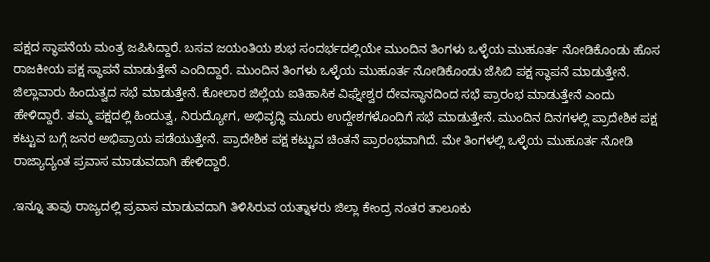ಪಕ್ಷದ ಸ್ಥಾಪನೆಯ ಮಂತ್ರ ಜಪಿಸಿದ್ದಾರೆ. ಬಸವ ಜಯಂತಿಯ ಶುಭ ಸಂದರ್ಭದಲ್ಲಿಯೇ ಮುಂದಿನ ತಿಂಗಳು ಒಳ್ಳೆಯ ಮುಹೂರ್ತ ನೋಡಿಕೊಂಡು ಹೊಸ ರಾಜಕೀಯ ಪಕ್ಷ ಸ್ಥಾಪನೆ ಮಾಡುತ್ತೇನೆ ಎಂದಿದ್ದಾರೆ. ಮುಂದಿನ ತಿಂಗಳು ಒಳ್ಳೆಯ ಮುಹೂರ್ತ ನೋಡಿಕೊಂಡು ಜೆಸಿಬಿ ಪಕ್ಷ ಸ್ಥಾಪನೆ ಮಾಡುತ್ತೇನೆ. ಜಿಲ್ಲಾವಾರು ಹಿಂದುತ್ವದ ಸಭೆ ಮಾಡುತ್ತೇನೆ. ಕೋಲಾರ ಜಿಲ್ಲೆಯ ಐತಿಹಾಸಿಕ ವಿಘ್ನೇಶ್ವರ ದೇವಸ್ಥಾನದಿಂದ ಸಭೆ ಪ್ರಾರಂಭ ಮಾಡುತ್ತೇನೆ ಎಂದು ಹೇಳಿದ್ದಾರೆ. ತಮ್ಮ ಪಕ್ಷದಲ್ಲಿ ಹಿಂದುತ್ವ, ನಿರುದ್ಯೋಗ, ಅಭಿವೃದ್ಧಿ ಮೂರು ಉದ್ದೇಶಗಳೊಂದಿಗೆ ಸಭೆ ಮಾಡುತ್ತೇನೆ. ಮುಂದಿನ ದಿನಗಳಲ್ಲಿ ಪ್ರಾದೇಶಿಕ ಪಕ್ಷ ಕಟ್ಟುವ ಬಗ್ಗೆ ಜನರ ಅಭಿಪ್ರಾಯ ಪಡೆಯುತ್ತೇನೆ. ಪ್ರಾದೇಶಿಕ ಪಕ್ಷ ಕಟ್ಟುವ ಚಿಂತನೆ ಪ್ರಾರಂಭವಾಗಿದೆ. ಮೇ ತಿಂಗಳಲ್ಲಿ ಒಳ್ಳೆಯ ಮುಹೂರ್ತ ನೋಡಿ ರಾಜ್ಯಾದ್ಯಂತ ಪ್ರವಾಸ ಮಾಡುವದಾಗಿ ಹೇಳಿದ್ದಾರೆ.

.ಇನ್ನೂ ತಾವು ರಾಜ್ಯದಲ್ಲಿ ಪ್ರವಾಸ ಮಾಡುವದಾಗಿ ತಿಳಿಸಿರುವ ಯತ್ನಾಳರು ಜಿಲ್ಲಾ ಕೇಂದ್ರ ನಂತರ ತಾಲೂಕು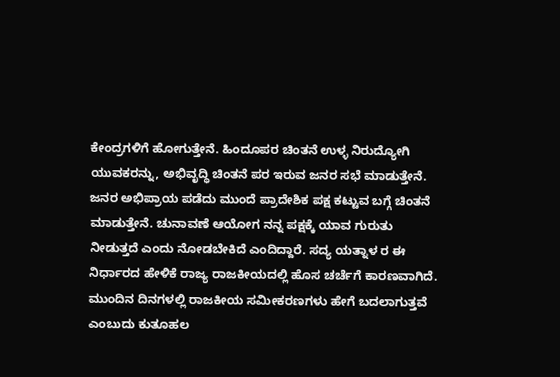ಕೇಂದ್ರಗಳಿಗೆ ಹೋಗುತ್ತೇನೆ. ಹಿಂದೂಪರ ಚಿಂತನೆ ಉಳ್ಳ ನಿರುದ್ಯೋಗಿ ಯುವಕರನ್ನು, ಅಭಿವೃದ್ಧಿ ಚಿಂತನೆ ಪರ ಇರುವ ಜನರ ಸಭೆ ಮಾಡುತ್ತೇನೆ. ಜನರ ಅಭಿಪ್ರಾಯ ಪಡೆದು ಮುಂದೆ ಪ್ರಾದೇಶಿಕ ಪಕ್ಷ ಕಟ್ಟುವ ಬಗ್ಗೆ ಚಿಂತನೆ ಮಾಡುತ್ತೇನೆ. ಚುನಾವಣೆ ಆಯೋಗ ನನ್ನ ಪಕ್ಷಕ್ಕೆ ಯಾವ ಗುರುತು ನೀಡುತ್ತದೆ ಎಂದು ನೋಡಬೇಕಿದೆ ಎಂದಿದ್ದಾರೆ. ಸದ್ಯ ಯತ್ನಾಳ ರ ಈ ನಿರ್ಧಾರದ ಹೇಳಿಕೆ ರಾಜ್ಯ ರಾಜಕೀಯದಲ್ಲಿ ಹೊಸ ಚರ್ಚೆಗೆ ಕಾರಣವಾಗಿದೆ. ಮುಂದಿನ ದಿನಗಳಲ್ಲಿ ರಾಜಕೀಯ ಸಮೀಕರಣಗಳು ಹೇಗೆ ಬದಲಾಗುತ್ತವೆ ಎಂಬುದು ಕುತೂಹಲ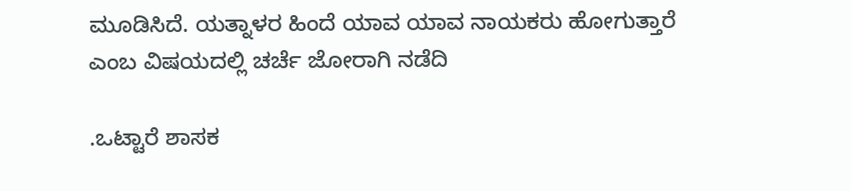ಮೂಡಿಸಿದೆ. ಯತ್ನಾಳರ ಹಿಂದೆ ಯಾವ ಯಾವ ನಾಯಕರು ಹೋಗುತ್ತಾರೆ ಎಂಬ ವಿಷಯದಲ್ಲಿ ಚರ್ಚೆ ಜೋರಾಗಿ ನಡೆದಿ

.ಒಟ್ಟಾರೆ ಶಾಸಕ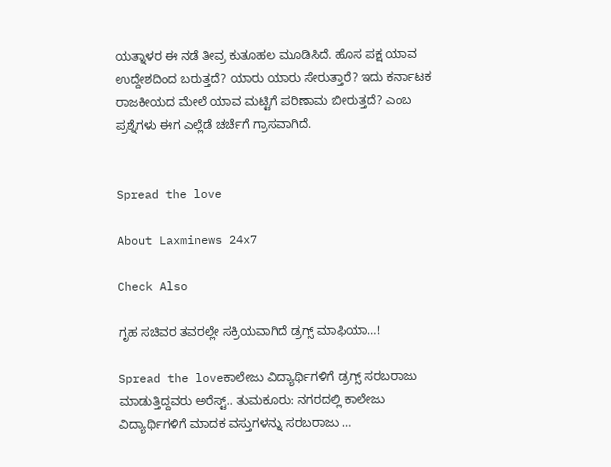ಯತ್ನಾಳರ ಈ ನಡೆ ತೀವ್ರ ಕುತೂಹಲ ಮೂಡಿಸಿದೆ. ಹೊಸ ಪಕ್ಷ ಯಾವ ಉದ್ದೇಶದಿಂದ ಬರುತ್ತದೆ? ಯಾರು ಯಾರು ಸೇರುತ್ತಾರೆ? ಇದು ಕರ್ನಾಟಕ ರಾಜಕೀಯದ ಮೇಲೆ ಯಾವ ಮಟ್ಟಿಗೆ ಪರಿಣಾಮ ಬೀರುತ್ತದೆ? ಎಂಬ ಪ್ರಶ್ನೆಗಳು ಈಗ ಎಲ್ಲೆಡೆ ಚರ್ಚೆಗೆ ಗ್ರಾಸವಾಗಿದೆ.


Spread the love

About Laxminews 24x7

Check Also

ಗೃಹ ಸಚಿವರ ತವರಲ್ಲೇ ಸಕ್ರಿಯವಾಗಿದೆ ಡ್ರಗ್ಸ್ ಮಾಫಿಯಾ…!

Spread the loveಕಾಲೇಜು ವಿದ್ಯಾರ್ಥಿಗಳಿಗೆ ಡ್ರಗ್ಸ್ ಸರಬರಾಜು ಮಾಡುತ್ತಿದ್ದವರು ಅರೆಸ್ಟ್.. ತುಮಕೂರು: ನಗರದಲ್ಲಿ ಕಾಲೇಜು ವಿದ್ಯಾರ್ಥಿಗಳಿಗೆ ಮಾದಕ ವಸ್ತುಗಳನ್ನು ಸರಬರಾಜು …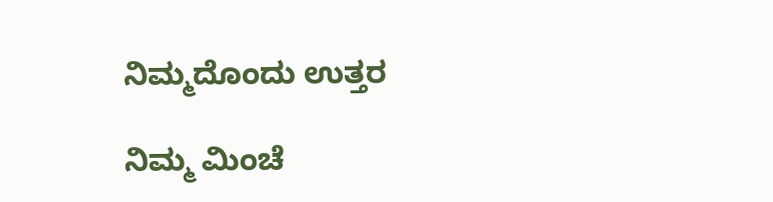ನಿಮ್ಮದೊಂದು ಉತ್ತರ

ನಿಮ್ಮ ಮಿಂಚೆ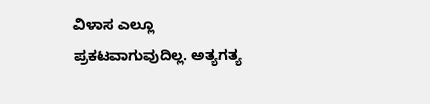ವಿಳಾಸ ಎಲ್ಲೂ ಪ್ರಕಟವಾಗುವುದಿಲ್ಲ. ಅತ್ಯಗತ್ಯ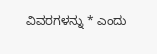ವಿವರಗಳನ್ನು * ಎಂದು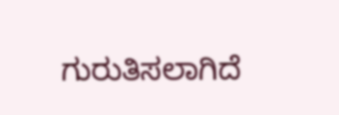ಗುರುತಿಸಲಾಗಿದೆ